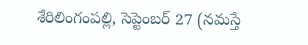శేరిలింగంపల్లి, సెప్టెంబర్ 27 (నమస్తే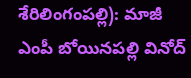శేరిలింగంపల్లి): మాజీ ఎంపీ బోయినపల్లి వినోద్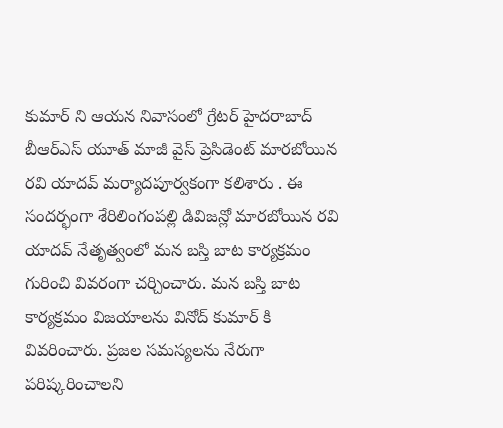కుమార్ ని ఆయన నివాసంలో గ్రేటర్ హైదరాబాద్ బీఆర్ఎస్ యూత్ మాజీ వైస్ ప్రెసిడెంట్ మారబోయిన రవి యాదవ్ మర్యాదపూర్వకంగా కలిశారు . ఈ సందర్భంగా శేరిలింగంపల్లి డివిజన్లో మారబోయిన రవి యాదవ్ నేతృత్వంలో మన బస్తి బాట కార్యక్రమం గురించి వివరంగా చర్చించారు. మన బస్తి బాట కార్యక్రమం విజయాలను వినోద్ కుమార్ కి వివరించారు. ప్రజల సమస్యలను నేరుగా పరిష్కరించాలని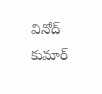వినోద్ కుమార్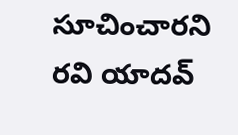సూచించారని రవి యాదవ్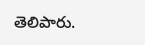తెలిపారు.